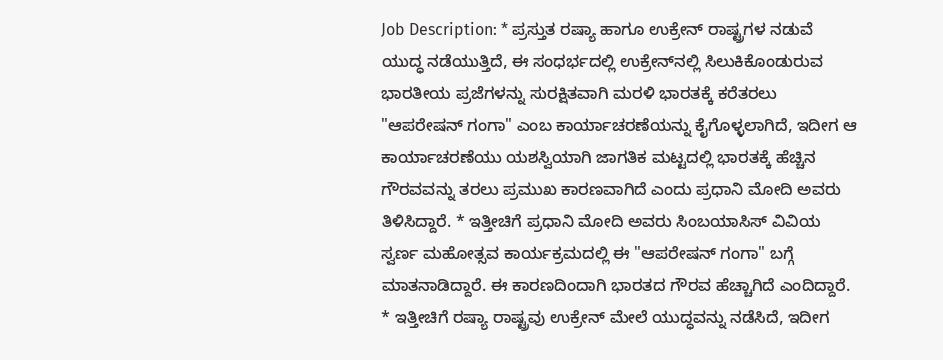Job Description: * ಪ್ರಸ್ತುತ ರಷ್ಯಾ ಹಾಗೂ ಉಕ್ರೇನ್‌ ರಾಷ್ಟ್ರಗಳ ನಡುವೆ ಯುದ್ಧ ನಡೆಯುತ್ತಿದೆ, ಈ ಸಂಧರ್ಭದಲ್ಲಿ ಉಕ್ರೇನ್‌ನಲ್ಲಿ ಸಿಲುಕಿಕೊಂಡುರುವ ಭಾರತೀಯ ಪ್ರಜೆಗಳನ್ನು ಸುರಕ್ಷಿತವಾಗಿ ಮರಳಿ ಭಾರತಕ್ಕೆ ಕರೆತರಲು "ಆಪರೇಷನ್ ಗಂಗಾ" ಎಂಬ ಕಾರ್ಯಾಚರಣೆಯನ್ನು ಕೈಗೊಳ್ಳಲಾಗಿದೆ, ಇದೀಗ ಆ ಕಾರ್ಯಾಚರಣೆಯು ಯಶಸ್ವಿಯಾಗಿ ಜಾಗತಿಕ ಮಟ್ಟದಲ್ಲಿ ಭಾರತಕ್ಕೆ ಹೆಚ್ಚಿನ ಗೌರವವನ್ನು ತರಲು ಪ್ರಮುಖ ಕಾರಣವಾಗಿದೆ ಎಂದು ಪ್ರಧಾನಿ ಮೋದಿ ಅವರು ತಿಳಿಸಿದ್ದಾರೆ. * ಇತ್ತೀಚಿಗೆ ಪ್ರಧಾನಿ ಮೋದಿ ಅವರು ಸಿಂಬಯಾಸಿಸ್‌ ವಿವಿಯ ಸ್ವರ್ಣ ಮಹೋತ್ಸವ ಕಾರ್ಯಕ್ರಮದಲ್ಲಿ ಈ "ಆಪರೇಷನ್ ಗಂಗಾ" ಬಗ್ಗೆ ಮಾತನಾಡಿದ್ದಾರೆ. ಈ ಕಾರಣದಿಂದಾಗಿ ಭಾರತದ ಗೌರವ ಹೆಚ್ಚಾಗಿದೆ ಎಂದಿದ್ದಾರೆ. * ಇತ್ತೀಚಿಗೆ ರಷ್ಯಾ ರಾಷ್ಟ್ರವು ಉಕ್ರೇನ್ ಮೇಲೆ ಯುದ್ಧವನ್ನು ನಡೆಸಿದೆ, ಇದೀಗ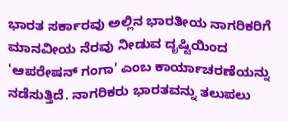ಭಾರತ ಸರ್ಕಾರವು ಅಲ್ಲಿನ ಭಾರತೀಯ ನಾಗರಿಕರಿಗೆ ಮಾನವೀಯ ನೆರವು ನೀಡುವ ದೃಷ್ಟಿಯಿಂದ 'ಆಪರೇಷನ್ ಗಂಗಾ' ಎಂಬ ಕಾರ್ಯಾಚರಣೆಯನ್ನು ನಡೆಸುತ್ತಿದೆ. ನಾಗರಿಕರು ಭಾರತವನ್ನು ತಲುಪಲು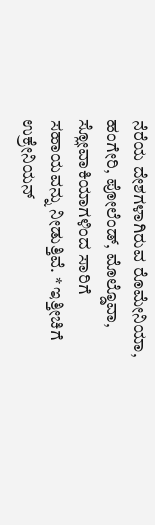ನೆರೆಯ ದೇಶಗಳಾಗಿರುವ ರೊಮೇನಿಯಾ, ಹಂಗೇರಿ, ಪೋಲೆಂಡ್, ಮೊಲ್ಡೊವಾ, ಸ್ಲೋವಾಕಿಯಾಗಳಿಂದ ಸಾರಿಗೆ ಸಹಾಯವನ್ನು ನೀಡುತ್ತಿವೆ. * ಇತ್ತೀಚಿಗೆ ಉಕ್ರೇನಿಯನ್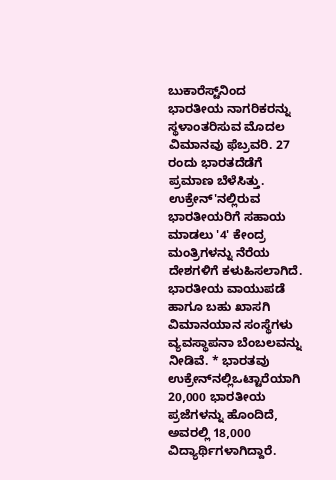ಬುಕಾರೆಸ್ಟ್‌ನಿಂದ ಭಾರತೀಯ ನಾಗರಿಕರನ್ನು ಸ್ಥಳಾಂತರಿಸುವ ಮೊದಲ ವಿಮಾನವು ಫೆಬ್ರವರಿ. 27 ರಂದು ಭಾರತದೆಡೆಗೆ ಪ್ರಮಾಣ ಬೆಳೆಸಿತ್ತು. ಉಕ್ರೇನ್'ನಲ್ಲಿರುವ ಭಾರತೀಯರಿಗೆ ಸಹಾಯ ಮಾಡಲು '4' ಕೇಂದ್ರ ಮಂತ್ರಿಗಳನ್ನು ನೆರೆಯ ದೇಶಗಳಿಗೆ ಕಳುಹಿಸಲಾಗಿದೆ. ಭಾರತೀಯ ವಾಯುಪಡೆ ಹಾಗೂ ಬಹು ಖಾಸಗಿ ವಿಮಾನಯಾನ ಸಂಸ್ಥೆಗಳು ವ್ಯವಸ್ಥಾಪನಾ ಬೆಂಬಲವನ್ನು ನೀಡಿವೆ. * ಭಾರತವು ಉಕ್ರೇನ್‌ನಲ್ಲಿಒಟ್ಟಾರೆಯಾಗಿ 20,000 ಭಾರತೀಯ ಪ್ರಜೆಗಳನ್ನು ಹೊಂದಿದೆ, ಅವರಲ್ಲಿ 18,000 ವಿದ್ಯಾರ್ಥಿಗಳಾಗಿದ್ದಾರೆ.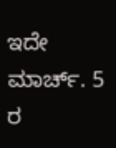ಇದೇ ಮಾರ್ಚ್. 5 ರ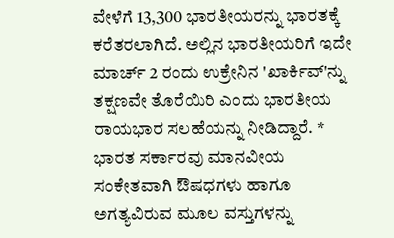ವೇಳೆಗೆ 13,300 ಭಾರತೀಯರನ್ನು ಭಾರತಕ್ಕೆ ಕರೆತರಲಾಗಿದೆ. ಅಲ್ಲಿನ ಭಾರತೀಯರಿಗೆ ಇದೇ ಮಾರ್ಚ್ 2 ರಂದು ಉಕ್ರೇನಿನ 'ಖಾರ್ಕಿವ್'ನ್ನು ತಕ್ಷಣವೇ ತೊರೆಯಿರಿ ಎಂದು ಭಾರತೀಯ ರಾಯಭಾರ ಸಲಹೆಯನ್ನು ನೀಡಿದ್ದಾರೆ. * ಭಾರತ ಸರ್ಕಾರವು ಮಾನವೀಯ ಸಂಕೇತವಾಗಿ ಔಷಧಗಳು ಹಾಗೂ ಅಗತ್ಯವಿರುವ ಮೂಲ ವಸ್ತುಗಳನ್ನು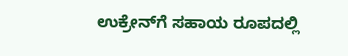ಉಕ್ರೇನ್‌ಗೆ ಸಹಾಯ ರೂಪದಲ್ಲಿ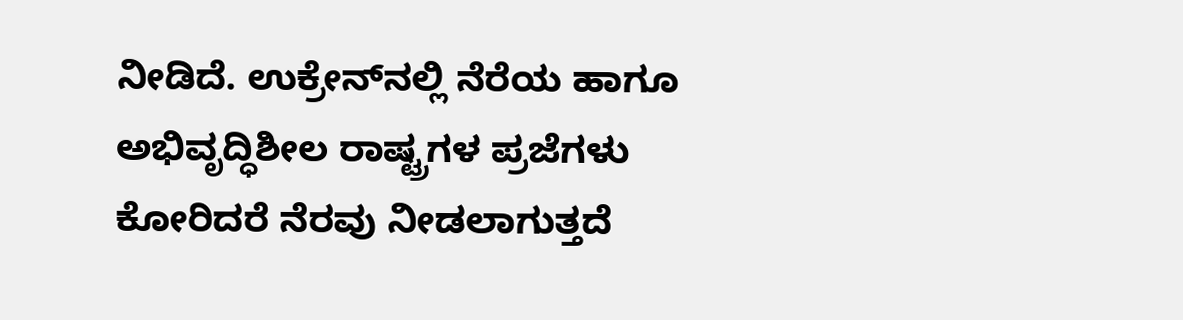ನೀಡಿದೆ. ಉಕ್ರೇನ್‌ನಲ್ಲಿ ನೆರೆಯ ಹಾಗೂ ಅಭಿವೃದ್ಧಿಶೀಲ ರಾಷ್ಟ್ರಗಳ ಪ್ರಜೆಗಳು ಕೋರಿದರೆ ನೆರವು ನೀಡಲಾಗುತ್ತದೆ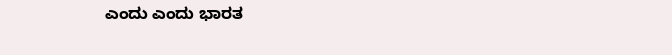ಎಂದು ಎಂದು ಭಾರತ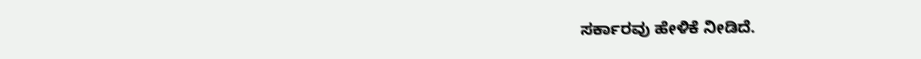ಸರ್ಕಾರವು ಹೇಳಿಕೆ ನೀಡಿದೆ.